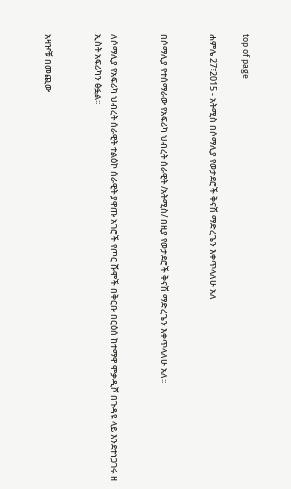top of page

ሐምሌ 27፣2015 - አትሚስ በሶማሊያ የወታደሮች ቅናሽ ማድረጌን እቀጥላለሁ አለ


በሶማሊያ የተሰማራው የአፍሪካ ህብረት ሰራዊት /አትሚስ/ በዚያ የወታደሮች ቅናሽ ማድረጌን እቀጥላለሁ አለ፡፡


ለሶማሊያ የአፍሪካ ህብረት ሰራዊት ተልዕኮ ሰራዊት ያዋጡ አገሮች የጦር ሹሞች በቅርቡ በርዕሰ ከተማዋ ሞቃዲሾ በጉዳዩ ላይ እንደተነጋገሩ ዘ ኢስት አፍሪካን ፅፏል፡፡


አዛዦቹ በመጪው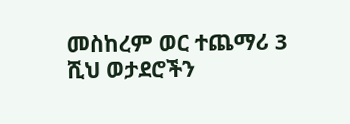መስከረም ወር ተጨማሪ 3 ሺህ ወታደሮችን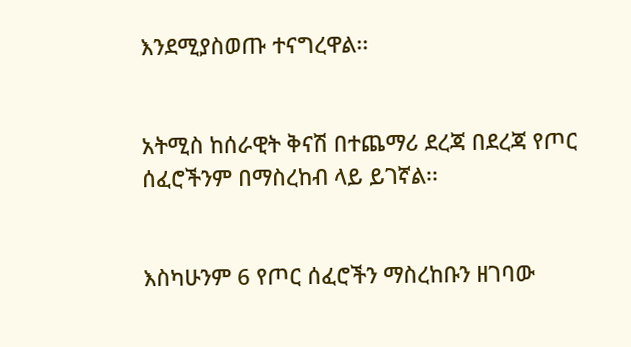እንደሚያስወጡ ተናግረዋል፡፡


አትሚስ ከሰራዊት ቅናሽ በተጨማሪ ደረጃ በደረጃ የጦር ሰፈሮችንም በማስረከብ ላይ ይገኛል፡፡


እስካሁንም 6 የጦር ሰፈሮችን ማስረከቡን ዘገባው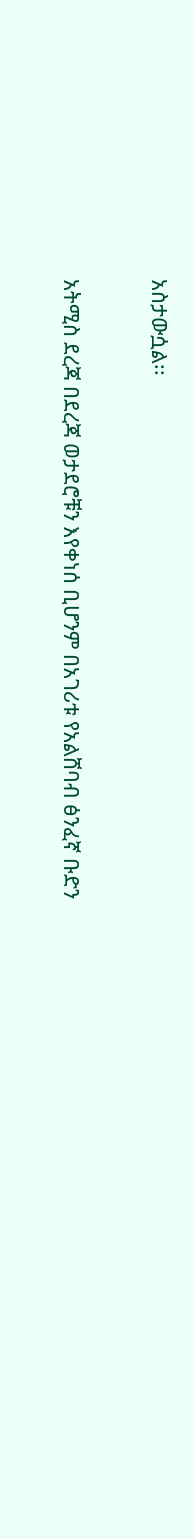አስታውሷል፡፡


አትሚስ ደረጃ በደረጃ ወታደሮቹን እየቀነሰ ቢሆንም በአገሪቱ የአልሸባብ ፅንፈኛ ቡድን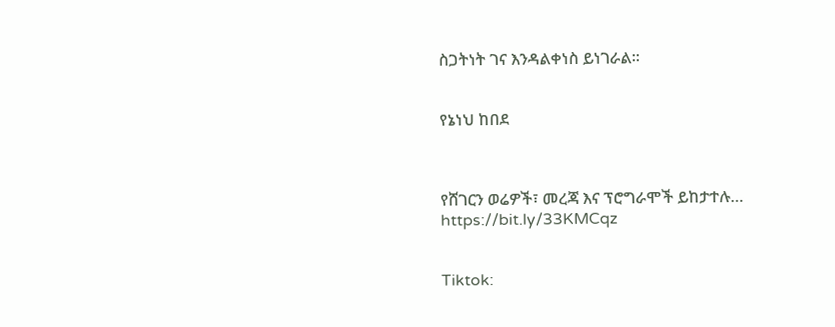ስጋትነት ገና እንዳልቀነስ ይነገራል፡፡


የኔነህ ከበደ



የሸገርን ወሬዎች፣ መረጃ እና ፕሮግራሞች ይከታተሉ… https://bit.ly/33KMCqz


Tiktok: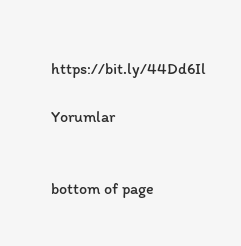https://bit.ly/44Dd6Il

Yorumlar


bottom of page